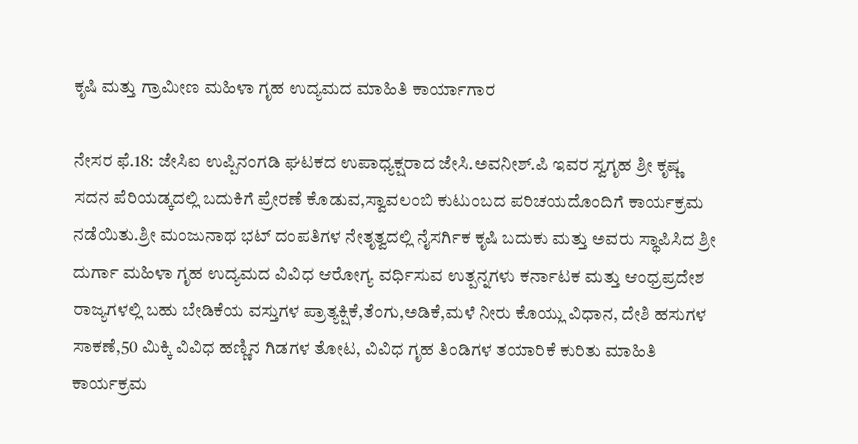ಕೃಷಿ ಮತ್ತು ಗ್ರಾಮೀಣ ಮಹಿಳಾ ಗೃಹ ಉದ್ಯಮದ ಮಾಹಿತಿ ಕಾರ್ಯಾಗಾರ

ನೇಸರ ಫೆ.18: ಜೇಸಿಐ ಉಪ್ಪಿನಂಗಡಿ ಘಟಕದ ಉಪಾಧ್ಯಕ್ಷರಾದ ಜೇಸಿ.ಅವನೀಶ್.ಪಿ ಇವರ ಸ್ವಗೃಹ ಶ್ರೀ ಕೃಷ್ಣ ಸದನ ಪೆರಿಯಡ್ಕದಲ್ಲಿ ಬದುಕಿಗೆ ಪ್ರೇರಣೆ ಕೊಡುವ,ಸ್ವಾವಲಂಬಿ ಕುಟುಂಬದ ಪರಿಚಯದೊಂದಿಗೆ ಕಾರ್ಯಕ್ರಮ ನಡೆಯಿತು.ಶ್ರೀ ಮಂಜುನಾಥ ಭಟ್ ದಂಪತಿಗಳ ನೇತೃತ್ವದಲ್ಲಿ ನೈಸರ್ಗಿಕ ಕೃಷಿ ಬದುಕು ಮತ್ತು ಅವರು ಸ್ಥಾಪಿಸಿದ ಶ್ರೀ ದುರ್ಗಾ ಮಹಿಳಾ ಗೃಹ ಉದ್ಯಮದ ವಿವಿಧ ಆರೋಗ್ಯ ವರ್ಧಿಸುವ ಉತ್ಪನ್ನಗಳು ಕರ್ನಾಟಕ ಮತ್ತು ಆಂಧ್ರಪ್ರದೇಶ ರಾಜ್ಯಗಳಲ್ಲಿ ಬಹು ಬೇಡಿಕೆಯ ವಸ್ತುಗಳ ಪ್ರಾತ್ಯಕ್ಷಿಕೆ,ತೆಂಗು,ಅಡಿಕೆ,ಮಳೆ ನೀರು ಕೊಯ್ಲು ವಿಧಾನ, ದೇಶಿ ಹಸುಗಳ ಸಾಕಣೆ,50 ಮಿಕ್ಕಿ ವಿವಿಧ ಹಣ್ಣಿನ ಗಿಡಗಳ ತೋಟ, ವಿವಿಧ ಗೃಹ ತಿಂಡಿಗಳ ತಯಾರಿಕೆ ಕುರಿತು ಮಾಹಿತಿ ಕಾರ್ಯಕ್ರಮ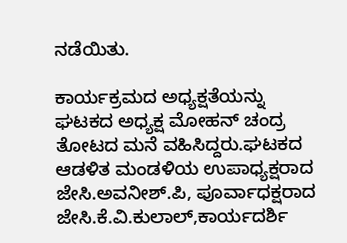ನಡೆಯಿತು.

ಕಾರ್ಯಕ್ರಮದ ಅಧ್ಯಕ್ಷತೆಯನ್ನು ಘಟಕದ ಅಧ್ಯಕ್ಷ ಮೋಹನ್ ಚಂದ್ರ ತೋಟದ ಮನೆ ವಹಿಸಿದ್ದರು.ಘಟಕದ ಆಡಳಿತ ಮಂಡಳಿಯ ಉಪಾಧ್ಯಕ್ಷರಾದ ಜೇಸಿ.ಅವನೀಶ್.ಪಿ, ಪೂರ್ವಾಧಕ್ಷರಾದ ಜೇಸಿ.ಕೆ.ವಿ.ಕುಲಾಲ್,ಕಾರ್ಯದರ್ಶಿ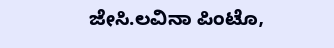ಜೇಸಿ.ಲವಿನಾ ಪಿಂಟೊ,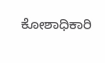ಕೋಶಾಧಿಕಾರಿ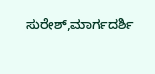ಸುರೇಶ್,ಮಾರ್ಗದರ್ಶಿ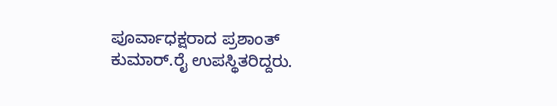ಪೂರ್ವಾಧಕ್ಷರಾದ ಪ್ರಶಾಂತ್ ಕುಮಾರ್.ರೈ ಉಪಸ್ಥಿತರಿದ್ದರು.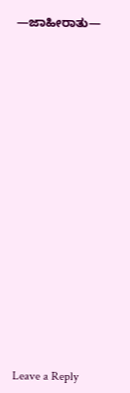—ಜಾಹೀರಾತು—


















Leave a Reply